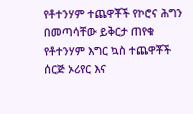የቶተንሃም ተጨዋቾች የኮሮና ሕግን በመጣሳቸው ይቅርታ ጠየቁ
የቶተንሃም እግር ኳስ ተጨዋቾች ሰርጅ ኦሪየር እና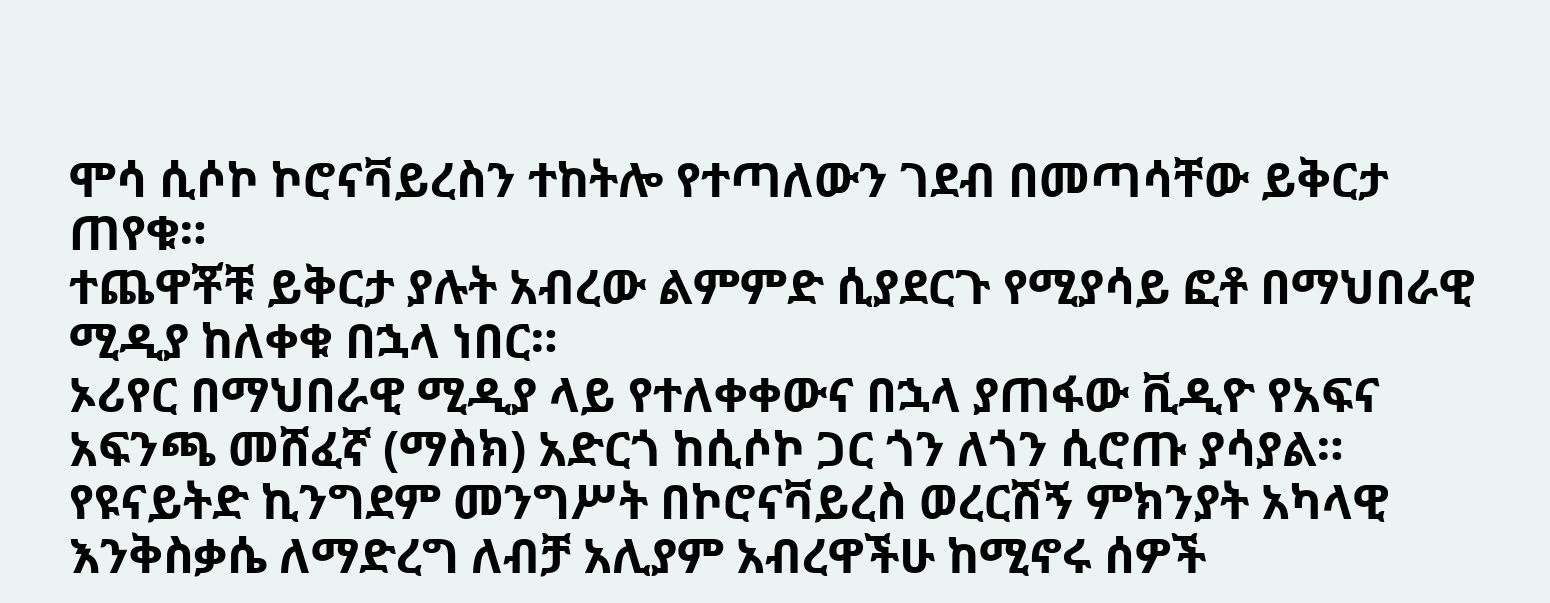ሞሳ ሲሶኮ ኮሮናቫይረስን ተከትሎ የተጣለውን ገደብ በመጣሳቸው ይቅርታ ጠየቁ።
ተጨዋቾቹ ይቅርታ ያሉት አብረው ልምምድ ሲያደርጉ የሚያሳይ ፎቶ በማህበራዊ ሚዲያ ከለቀቁ በኋላ ነበር።
ኦሪየር በማህበራዊ ሚዲያ ላይ የተለቀቀውና በኋላ ያጠፋው ቪዲዮ የአፍና አፍንጫ መሸፈኛ (ማስክ) አድርጎ ከሲሶኮ ጋር ጎን ለጎን ሲሮጡ ያሳያል።
የዩናይትድ ኪንግደም መንግሥት በኮሮናቫይረስ ወረርሽኝ ምክንያት አካላዊ እንቅስቃሴ ለማድረግ ለብቻ አሊያም አብረዋችሁ ከሚኖሩ ሰዎች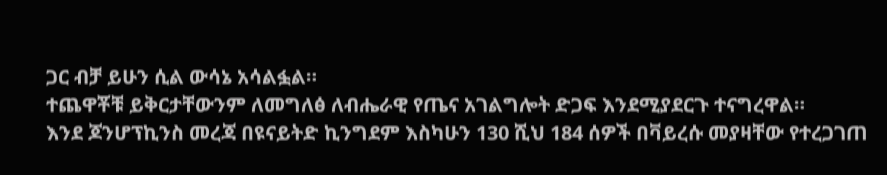ጋር ብቻ ይሁን ሲል ውሳኔ አሳልፏል።
ተጨዋቾቹ ይቅርታቸውንም ለመግለፅ ለብሔራዊ የጤና አገልግሎት ድጋፍ እንደሚያደርጉ ተናግረዋል።
እንደ ጆንሆፕኪንስ መረጃ በዩናይትድ ኪንግደም እስካሁን 130 ሺህ 184 ሰዎች በቫይረሱ መያዛቸው የተረጋገጠ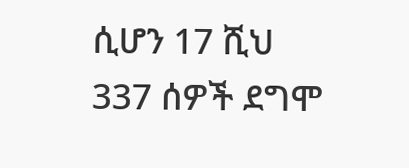ሲሆን 17 ሺህ 337 ሰዎች ደግሞ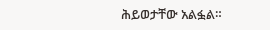ሕይወታቸው አልፏል።